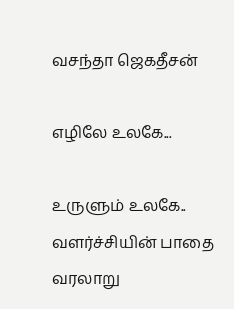வசந்தா ஜெகதீசன்

எழிலே உலகே...

உருளும் உலகே..
வளர்ச்சியின் பாதை வரலாறு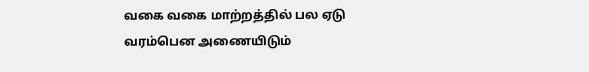வகை வகை மாற்றத்தில் பல ஏடு
வரம்பென அணையிடும்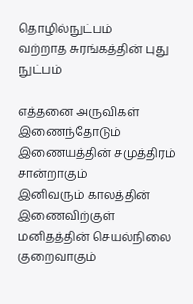தொழில்நுட்பம்
வற்றாத சுரங்கத்தின் புது நுட்பம்

எத்தனை அருவிகள் இணைந்தோடும்
இணையத்தின் சமுத்திரம் சான்றாகும்
இனிவரும் காலத்தின் இணைவிற்குள்
மனிதத்தின் செயல்நிலை குறைவாகும்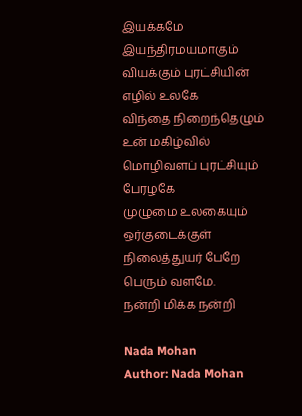இயக்கமே இயந்திரமயமாகும்
வியக்கும் புரட்சியின் எழில் உலகே
விந்தை நிறைந்தெழும் உன் மகிழ்வில்
மொழிவளப் புரட்சியும் பேரழகே
முழுமை உலகையும்
ஒர்குடைக்குள்
நிலைத்துயர் பேறே பெரும் வளமே.
நன்றி மிக்க நன்றி

Nada Mohan
Author: Nada Mohan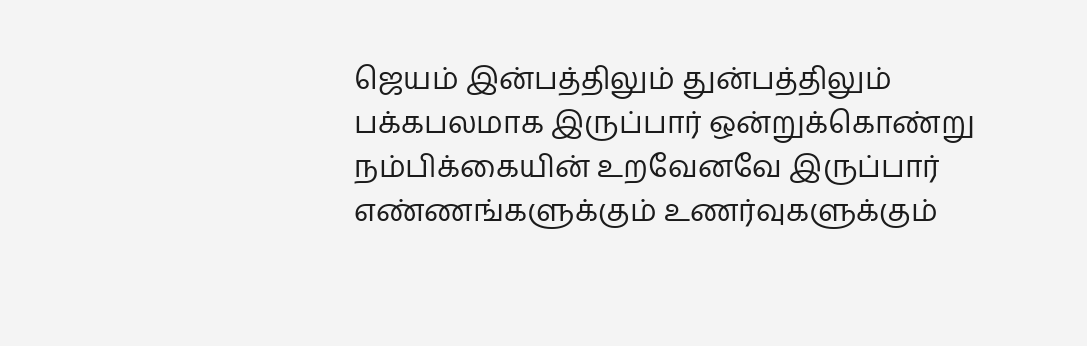ஜெயம் இன்பத்திலும் துன்பத்திலும் பக்கபலமாக இருப்பார் ஒன்றுக்கொண்று நம்பிக்கையின் உறவேனவே இருப்பார் எண்ணங்களுக்கும் உணர்வுகளுக்கும்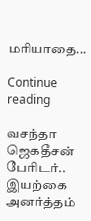மரியாதை...

Continue reading

வசந்தா ஜெகதீசன் பேரிடர்.. இயற்கை அனர்த்தம்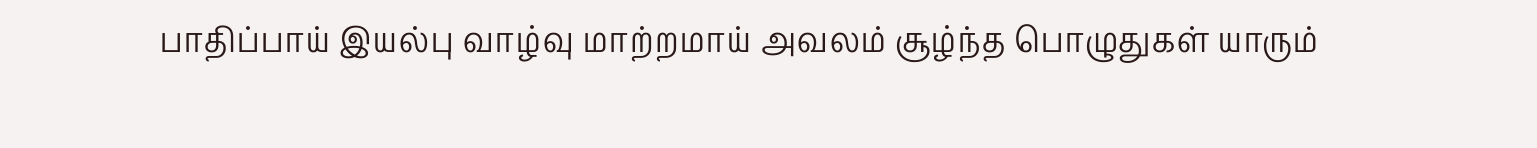பாதிப்பாய் இயல்பு வாழ்வு மாற்றமாய் அவலம் சூழ்ந்த பொழுதுகள் யாரும்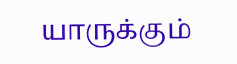யாருக்கும்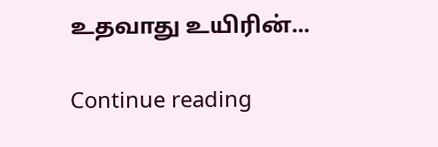உதவாது உயிரின்...

Continue reading